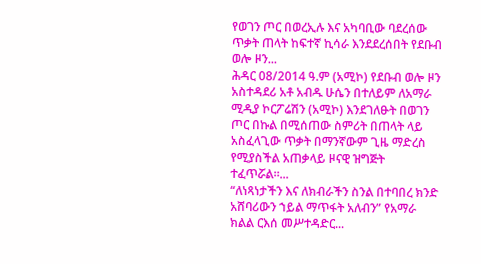የወገን ጦር በወረኢሉ እና አካባቢው ባደረሰው ጥቃት ጠላት ከፍተኛ ኪሳራ እንደደረሰበት የደቡብ ወሎ ዞን...
ሕዳር 08/2014 ዓ.ም (አሚኮ) የደቡብ ወሎ ዞን አስተዳደሪ አቶ አብዱ ሁሴን በተለይም ለአማራ ሚዲያ ኮርፖሬሽን (አሚኮ) እንደገለፁት በወገን ጦር በኩል በሚሰጠው ስምሪት በጠላት ላይ አስፈላጊው ጥቃት በማንኛውም ጊዜ ማድረስ የሚያስችል አጠቃላይ ዞናዊ ዝግጅት ተፈጥሯል።...
“ለነጻነታችን እና ለክብራችን ስንል በተባበረ ክንድ አሸባሪውን ኀይል ማጥፋት አለብን” የአማራ ክልል ርእሰ መሥተዳድር...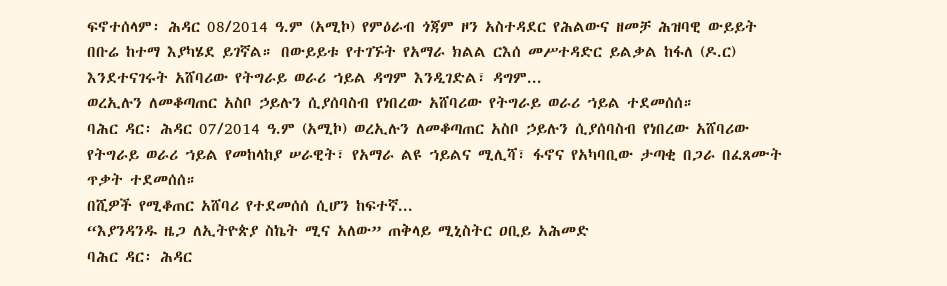ፍኖተሰላም፡ ሕዳር 08/2014 ዓ.ም (አሚኮ) የምዕራብ ጎጃም ዞን አስተዳደር የሕልውና ዘመቻ ሕዝባዊ ውይይት በቡሬ ከተማ እያካሄደ ይገኛል። በውይይቱ የተገኙት የአማራ ክልል ርእሰ መሥተዳድር ይልቃል ከፋለ (ዶ.ር) እንደተናገሩት አሸባሪው የትግራይ ወራሪ ኀይል ዳግም እንዲገድል፣ ዳግም...
ወረኢሉን ለመቆጣጠር አስቦ ኃይሉን ሲያሰባስብ የነበረው አሸባሪው የትግራይ ወራሪ ኀይል ተደመሰሰ።
ባሕር ዳር፡ ሕዳር 07/2014 ዓ.ም (አሚኮ) ወረኢሉን ለመቆጣጠር አስቦ ኃይሉን ሲያሰባስብ የነበረው አሸባሪው የትግራይ ወራሪ ኀይል የመከላከያ ሠራዊት፣ የአማራ ልዩ ኀይልና ሚሊሻ፣ ፋኖና የአካባቢው ታጣቂ በጋራ በፈጸሙት ጥቃት ተደመሰሰ።
በሺዎች የሚቆጠር አሸባሪ የተደመሰሰ ሲሆን ከፍተኛ...
“እያንዳንዱ ዜጋ ለኢትዮጵያ ስኬት ሚና አለው” ጠቅላይ ሚኒስትር ዐቢይ አሕመድ
ባሕር ዳር፡ ሕዳር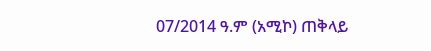07/2014 ዓ.ም (አሚኮ) ጠቅላይ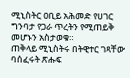ሚኒስትር ዐቢይ አሕመድ የሀገር ግንባታ የጋራ ጥረትን የሚጠይቅ መሆኑን አስታወቁ።
ጠቅላይ ሚኒስትሩ በትዊተር ገጻቸው ባሰፈሩት ጽሑፍ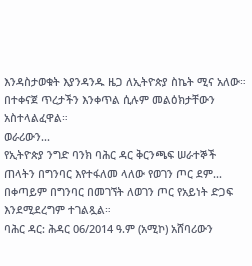እንዳስታወቁት እያንዳንዱ ዜጋ ለኢትዮጵያ ስኬት ሚና አለው።
በተቀናጀ ጥረታችን እንቀጥል ሲሉም መልዕክታቸውን አስተላልፈዋል።
ወራሪውን...
የኢትዮጵያ ንግድ ባንክ ባሕር ዳር ቅርንጫፍ ሠራተኞች ጠላትን በግንባር እየተፋለመ ላለው የወገን ጦር ደም...
በቀጣይም በግንባር በመገኘት ለወገን ጦር የአይነት ድጋፍ እንደሚደረግም ተገልጿል።
ባሕር ዳር: ሕዳር 06/2014 ዓ.ም (አሚኮ) አሸባሪውን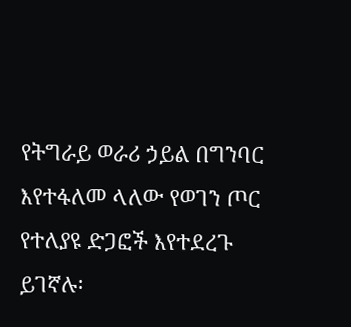የትግራይ ወራሪ ኃይል በግንባር እየተፋለመ ላለው የወገን ጦር የተለያዩ ድጋፎች እየተደረጉ ይገኛሉ፡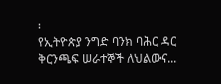፡
የኢትዮጵያ ንግድ ባንክ ባሕር ዳር ቅርንጫፍ ሠራተኞች ለህልውና...